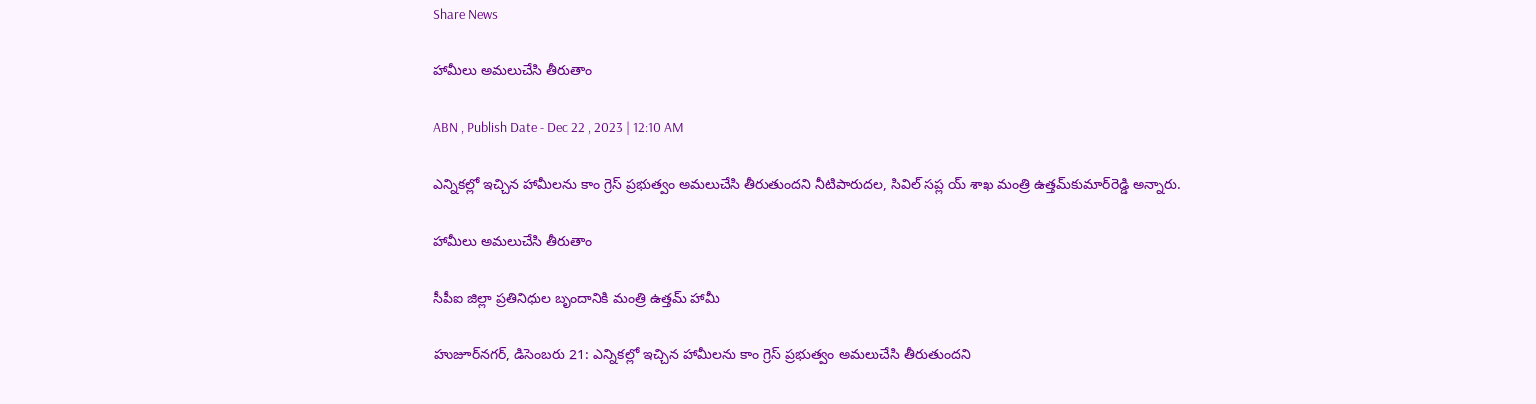Share News

హామీలు అమలుచేసి తీరుతాం

ABN , Publish Date - Dec 22 , 2023 | 12:10 AM

ఎన్నికల్లో ఇచ్చిన హామీలను కాం గ్రెస్‌ ప్రభుత్వం అమలుచేసి తీరుతుందని నీటిపారుదల, సివిల్‌ సప్ల య్‌ శాఖ మంత్రి ఉత్తమ్‌కుమార్‌రెడ్డి అన్నారు.

హామీలు అమలుచేసి తీరుతాం

సీపీఐ జిల్లా ప్రతినిధుల బృందానికి మంత్రి ఉత్తమ్‌ హామీ

హుజూర్‌నగర్‌, డిసెంబరు 21: ఎన్నికల్లో ఇచ్చిన హామీలను కాం గ్రెస్‌ ప్రభుత్వం అమలుచేసి తీరుతుందని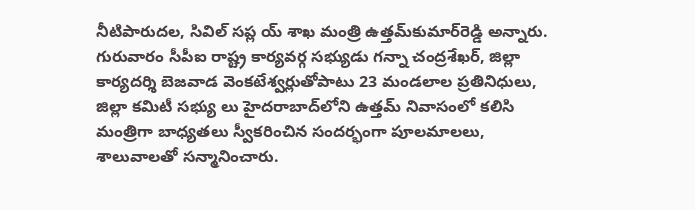నీటిపారుదల, సివిల్‌ సప్ల య్‌ శాఖ మంత్రి ఉత్తమ్‌కుమార్‌రెడ్డి అన్నారు. గురువారం సీపీఐ రాష్ట్ర కార్యవర్గ సభ్యుడు గన్నా చంద్రశేఖర్‌, జిల్లా కార్యదర్శి బెజవాడ వెంకటేశ్వర్లుతోపాటు 23 మండలాల ప్రతినిధులు, జిల్లా కమిటీ సభ్యు లు హైదరాబాద్‌లోని ఉత్తమ్‌ నివాసంలో కలిసి మంత్రిగా బాధ్యతలు స్వీకరించిన సందర్భంగా పూలమాలలు, శాలువాలతో సన్మానించారు.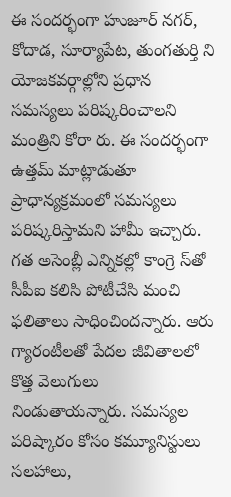ఈ సందర్భంగా హుజూర్‌ నగర్‌, కోదాడ, సూర్యాపేట, తుంగతుర్తి ని యోజకవర్గాల్లోని ప్రధాన సమస్యలు పరిష్కరించాలని మంత్రిని కోరా రు. ఈ సందర్భంగా ఉత్తమ్‌ మాట్లాడుతూ ప్రాధాన్యక్రమంలో సమస్యలు పరిష్కరిస్తామని హామీ ఇచ్చారు. గత అసెంబ్లీ ఎన్నికల్లో కాంగ్రె స్‌తో సీపీఐ కలిసి పోటీచేసి మంచి ఫలితాలు సాధించిందన్నారు. ఆరు గ్యారంటీలతో పేదల జీవితాలలో కొత్త వెలుగులు నిండుతాయన్నారు. సమస్యల పరిష్కారం కోసం కమ్యూనిస్టులు సలహాలు,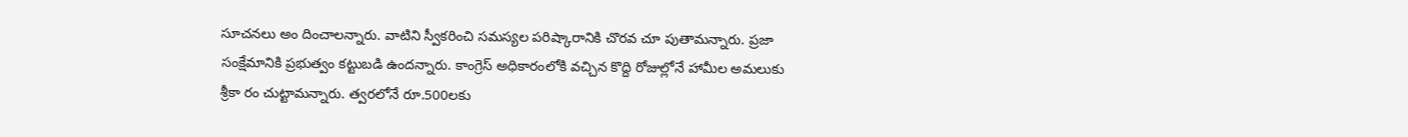సూచనలు అం దించాలన్నారు. వాటిని స్వీకరించి సమస్యల పరిష్కారానికి చొరవ చూ పుతామన్నారు. ప్రజా సంక్షేమానికి ప్రభుత్వం కట్టుబడి ఉందన్నారు. కాంగ్రెస్‌ అధికారంలోకి వచ్చిన కొద్ది రోజుల్లోనే హామీల అమలుకు శ్రీకా రం చుట్టామన్నారు. త్వరలోనే రూ.500లకు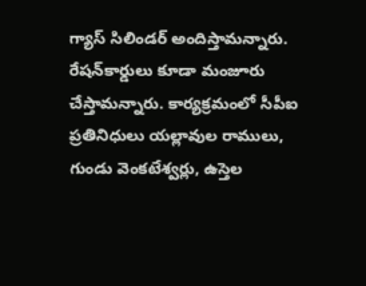గ్యాస్‌ సిలిండర్‌ అందిస్తామన్నారు. రేషన్‌కార్డులు కూడా మంజూరు చేస్తామన్నారు. కార్యక్రమంలో సీపీఐ ప్రతినిధులు యల్లావుల రాములు, గుండు వెంకటేశ్వర్లు, ఉస్తెల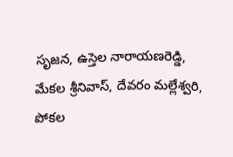సృజన, ఉస్తెల నారాయణరెడ్డి, మేకల శ్రీనివాస్‌, దేవరం మల్లేశ్వరి, పోకల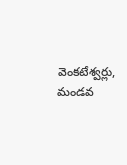వెంకటేశ్వర్లు, మండవ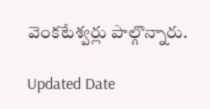వెంకటేశ్వర్లు పాల్గొన్నారు.

Updated Date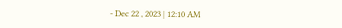- Dec 22 , 2023 | 12:10 AM